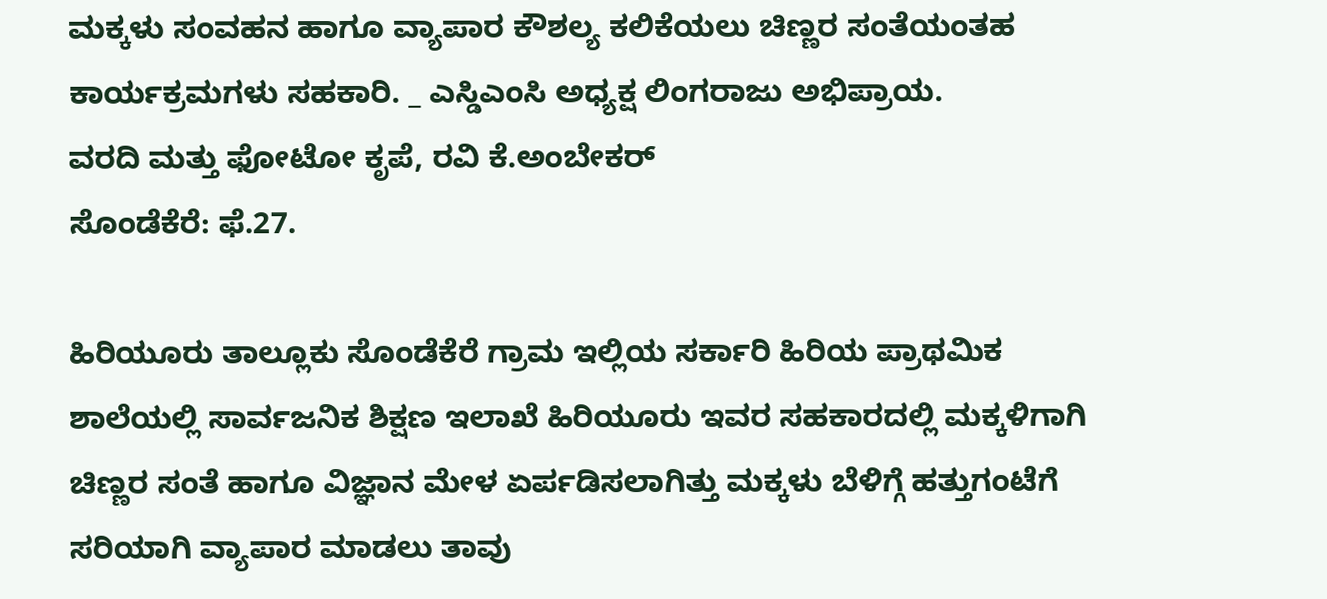ಮಕ್ಕಳು ಸಂವಹನ ಹಾಗೂ ವ್ಯಾಪಾರ ಕೌಶಲ್ಯ ಕಲಿಕೆಯಲು ಚಿಣ್ಣರ ಸಂತೆಯಂತಹ ಕಾರ್ಯಕ್ರಮಗಳು ಸಹಕಾರಿ. _ ಎಸ್ಡಿಎಂಸಿ ಅಧ್ಯಕ್ಷ ಲಿಂಗರಾಜು ಅಭಿಪ್ರಾಯ.
ವರದಿ ಮತ್ತು ಫೋಟೋ ಕೃಪೆ, ರವಿ ಕೆ.ಅಂಬೇಕರ್
ಸೊಂಡೆಕೆರೆ: ಫೆ.27.

ಹಿರಿಯೂರು ತಾಲ್ಲೂಕು ಸೊಂಡೆಕೆರೆ ಗ್ರಾಮ ಇಲ್ಲಿಯ ಸರ್ಕಾರಿ ಹಿರಿಯ ಪ್ರಾಥಮಿಕ ಶಾಲೆಯಲ್ಲಿ ಸಾರ್ವಜನಿಕ ಶಿಕ್ಷಣ ಇಲಾಖೆ ಹಿರಿಯೂರು ಇವರ ಸಹಕಾರದಲ್ಲಿ ಮಕ್ಕಳಿಗಾಗಿ ಚಿಣ್ಣರ ಸಂತೆ ಹಾಗೂ ವಿಜ್ಞಾನ ಮೇಳ ಏರ್ಪಡಿಸಲಾಗಿತ್ತು ಮಕ್ಕಳು ಬೆಳಿಗ್ಗೆ ಹತ್ತುಗಂಟೆಗೆ ಸರಿಯಾಗಿ ವ್ಯಾಪಾರ ಮಾಡಲು ತಾವು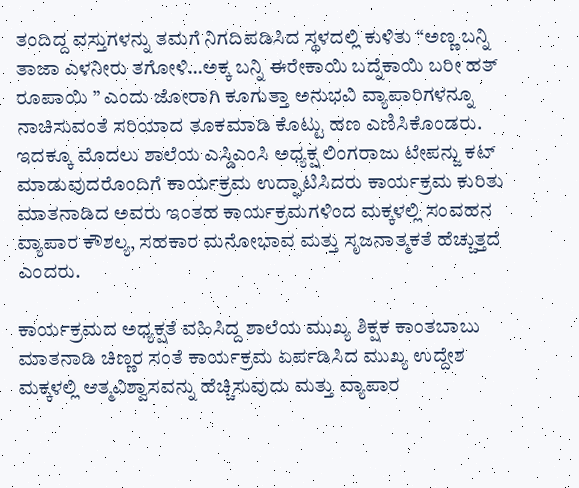ತಂದಿದ್ದ ವಸ್ತುಗಳನ್ನು ತಮಗೆ ನಿಗದಿಪಡಿಸಿದ ಸ್ಥಳದಲ್ಲಿ ಕುಳಿತು “ಅಣ್ಣ ಬನ್ನಿ ತಾಜಾ ಎಳನೀರು ತಗೋಳಿ…ಅಕ್ಕ ಬನ್ನಿ ಈರೇಕಾಯಿ ಬದ್ನೆಕಾಯಿ ಬರೀ ಹತ್ ರೂಪಾಯಿ ” ಎಂದು ಜೋರಾಗಿ ಕೂಗುತ್ತಾ ಅನುಭವಿ ವ್ಯಾಪಾರಿಗಳನ್ನೂ ನಾಚಿಸುವಂತೆ ಸರಿಯಾದ ತೂಕಮಾಡಿ ಕೊಟ್ಟು ಹಣ ಎಣಿಸಿಕೊಂಡರು. ಇದಕ್ಕೂ ಮೊದಲು ಶಾಲೆಯ ಎಸ್ಡಿಎಂಸಿ ಅಧ್ಯಕ್ಷ ಲಿಂಗರಾಜು ಟೇಪನ್ಜು ಕಟ್ ಮಾಡುವುದರೊಂದಿಗೆ ಕಾರ್ಯಕ್ರಮ ಉದ್ಘಾಟಿಸಿದರು ಕಾರ್ಯಕ್ರಮ ಕುರಿತು ಮಾತನಾಡಿದ ಅವರು ಇಂತಹ ಕಾರ್ಯಕ್ರಮಗಳಿಂದ ಮಕ್ಕಳಲ್ಲಿ ಸಂವಹನ ವ್ಯಾಪಾರ ಕೌಶಲ್ಯ, ಸಹಕಾರ ಮನೋಭಾವ ಮತ್ತು ಸೃಜನಾತ್ಮಕತೆ ಹೆಚ್ಚುತ್ತದೆ ಎಂದರು.

ಕಾರ್ಯಕ್ರಮದ ಅಧ್ಯಕ್ಷತೆ ವಹಿಸಿದ್ದ ಶಾಲೆಯ ಮುಖ್ಯ ಶಿಕ್ಷಕ ಕಾಂತಬಾಬು ಮಾತನಾಡಿ ಚಿಣ್ಣರ ಸಂತೆ ಕಾರ್ಯಕ್ರಮ ಏರ್ಪಡಿಸಿದ ಮುಖ್ಯ ಉದ್ದೇಶ ಮಕ್ಕಳಲ್ಲಿ ಆತ್ಮವಿಶ್ವಾಸವನ್ನು ಹೆಚ್ಚಿಸುವುದು ಮತ್ತು ವ್ಯಾಪಾರ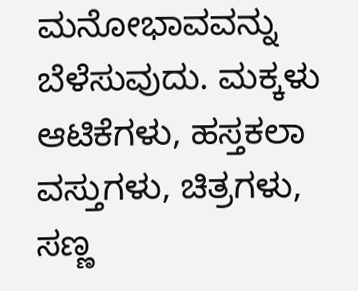ಮನೋಭಾವವನ್ನು ಬೆಳೆಸುವುದು. ಮಕ್ಕಳು ಆಟಿಕೆಗಳು, ಹಸ್ತಕಲಾ ವಸ್ತುಗಳು, ಚಿತ್ರಗಳು, ಸಣ್ಣ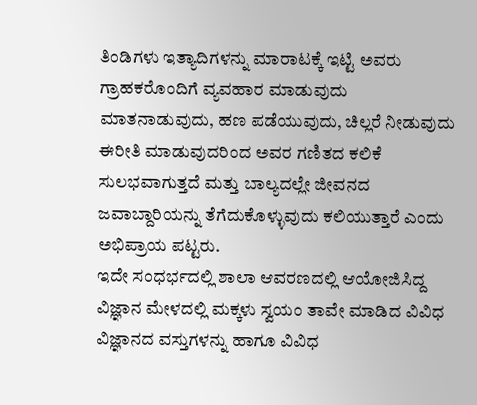ತಿಂಡಿಗಳು ಇತ್ಯಾದಿಗಳನ್ನು ಮಾರಾಟಕ್ಕೆ ಇಟ್ಟಿ ಅವರು ಗ್ರಾಹಕರೊಂದಿಗೆ ವ್ಯವಹಾರ ಮಾಡುವುದು ಮಾತನಾಡುವುದು, ಹಣ ಪಡೆಯುವುದು, ಚಿಲ್ಲರೆ ನೀಡುವುದು ಈರೀತಿ ಮಾಡುವುದರಿಂದ ಅವರ ಗಣಿತದ ಕಲಿಕೆ ಸುಲಭವಾಗುತ್ತದೆ ಮತ್ತು ಬಾಲ್ಯದಲ್ಲೇ ಜೀವನದ ಜವಾಬ್ದಾರಿಯನ್ನು ತೆಗೆದುಕೊಳ್ಳುವುದು ಕಲಿಯುತ್ತಾರೆ ಎಂದು ಅಭಿಪ್ರಾಯ ಪಟ್ಟರು.
ಇದೇ ಸಂಧರ್ಭದಲ್ಲಿ ಶಾಲಾ ಆವರಣದಲ್ಲಿ ಆಯೋಜಿಸಿದ್ದ ವಿಜ್ಞಾನ ಮೇಳದಲ್ಲಿ ಮಕ್ಕಳು ಸ್ವಯಂ ತಾವೇ ಮಾಡಿದ ವಿವಿಧ ವಿಜ್ಞಾನದ ವಸ್ತುಗಳನ್ನು ಹಾಗೂ ವಿವಿಧ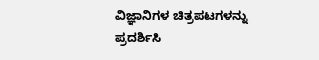ವಿಜ್ಞಾನಿಗಳ ಚಿತ್ರಪಟಗಳನ್ನು ಪ್ರದರ್ಶಿಸಿ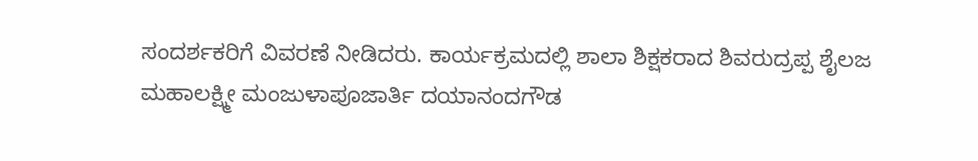ಸಂದರ್ಶಕರಿಗೆ ವಿವರಣೆ ನೀಡಿದರು. ಕಾರ್ಯಕ್ರಮದಲ್ಲಿ ಶಾಲಾ ಶಿಕ್ಷಕರಾದ ಶಿವರುದ್ರಪ್ಪ ಶೈಲಜ ಮಹಾಲಕ್ಷ್ಮೀ ಮಂಜುಳಾಪೂಜಾರ್ತಿ ದಯಾನಂದಗೌಡ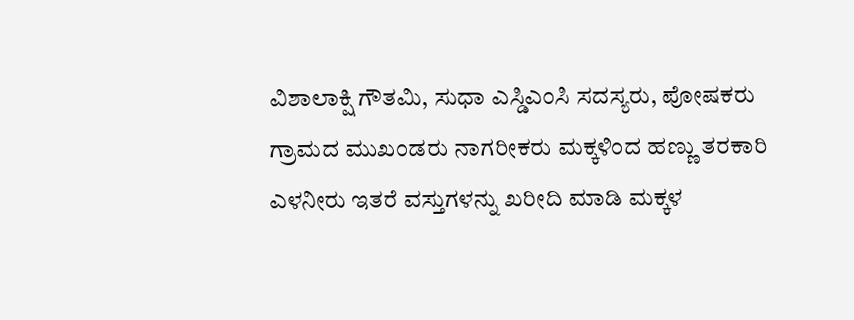ವಿಶಾಲಾಕ್ಷಿ ಗೌತಮಿ, ಸುಧಾ ಎಸ್ಡಿಎಂಸಿ ಸದಸ್ಯರು, ಪೋಷಕರು ಗ್ರಾಮದ ಮುಖಂಡರು ನಾಗರೀಕರು ಮಕ್ಕಳಿಂದ ಹಣ್ಣು ತರಕಾರಿ ಎಳನೀರು ಇತರೆ ವಸ್ತುಗಳನ್ನು ಖರೀದಿ ಮಾಡಿ ಮಕ್ಕಳ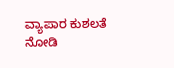ವ್ಯಾಪಾರ ಕುಶಲತೆ ನೋಡಿ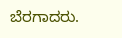ಬೆರಗಾದರು.